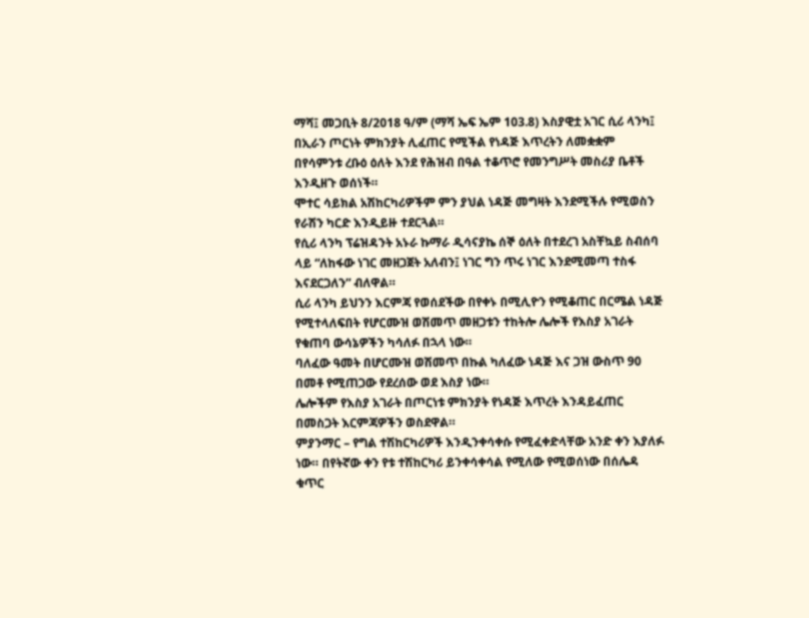ማሻ፤ መጋቢት 8/2018 ዓ/ም (ማሻ ኤፍ ኤም 103.8) እስያዊቷ አገር ሲሪ ላንካ፤ በኢራን ጦርነት ምክንያት ሊፈጠር የሚችል የነዳጅ እጥረትን ለመቋቋም በየሳምንቱ ረቡዕ ዕለት እንደ የሕዝብ በዓል ተቆጥሮ የመንግሥት መስሪያ ቤቶች እንዲዘጉ ወሰነች።
ሞተር ሳይክል አሽከርካሪዎችም ምን ያህል ነዳጅ መግዛት እንደሚችሉ የሚወስን የራሽን ካርድ እንዲይዙ ተደርጓል።
የሲሪ ላንካ ፕሬዝዳንት አኑራ ኩማራ ዲሳናያኬ ሰኞ ዕለት በተደረገ አስቸኳይ ስብሰባ ላይ “ለከፋው ነገር መዘጋጀት አለብን፤ ነገር ግን ጥሩ ነገር እንደሚመጣ ተስፋ እናደርጋለን” ብለዋል።
ሲሪ ላንካ ይህንን እርምጃ የወሰደችው በየቀኑ በሚሊዮን የሚቆጠር በርሜል ነዳጅ የሚተላለፍበት የሆርሙዝ ወሽመጥ መዘጋቱን ተከትሎ ሌሎች የእስያ አገራት የቁጠባ ውሳኔዎችን ካሳለፉ በኋላ ነው።
ባለፈው ዓመት በሆርሙዝ ወሽመጥ በኩል ካለፈው ነዳጅ እና ጋዝ ውስጥ 90 በመቶ የሚጠጋው የደረሰው ወደ እስያ ነው።
ሌሎችም የእስያ አገራት በጦርነቱ ምክንያት የነዳጅ እጥረት እንዳይፈጠር በመስጋት እርምጃዎችን ወስደዋል።
ምያንማር – የግል ተሽከርካሪዎች እንዲንቀሳቀሱ የሚፈቀድላቸው አንድ ቀን እያለፉ ነው። በየትኛው ቀን የቱ ተሽከርካሪ ይንቀሳቀሳል የሚለው የሚወሰነው በሰሌዳ ቁጥር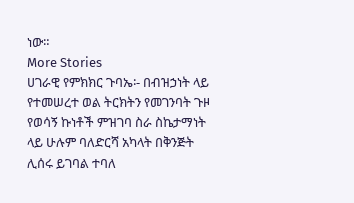ነው።
More Stories
ሀገራዊ የምክክር ጉባኤ፡- በብዝኃነት ላይ የተመሠረተ ወል ትርክትን የመገንባት ጉዞ
የወሳኝ ኩነቶች ምዝገባ ስራ ስኬታማነት ላይ ሁሉም ባለድርሻ አካላት በቅንጅት ሊሰሩ ይገባል ተባለ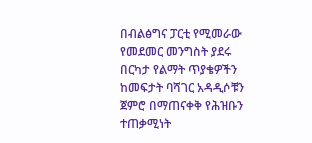በብልፅግና ፓርቲ የሚመራው የመደመር መንግስት ያደሩ በርካታ የልማት ጥያቄዎችን ከመፍታት ባሻገር አዳዲሶቹን ጀምሮ በማጠናቀቅ የሕዝቡን ተጠቃሚነት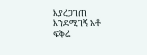እያረጋገጠ እንደሚገኝ አቶ ፍቅሬ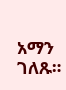አማን ገለጹ።